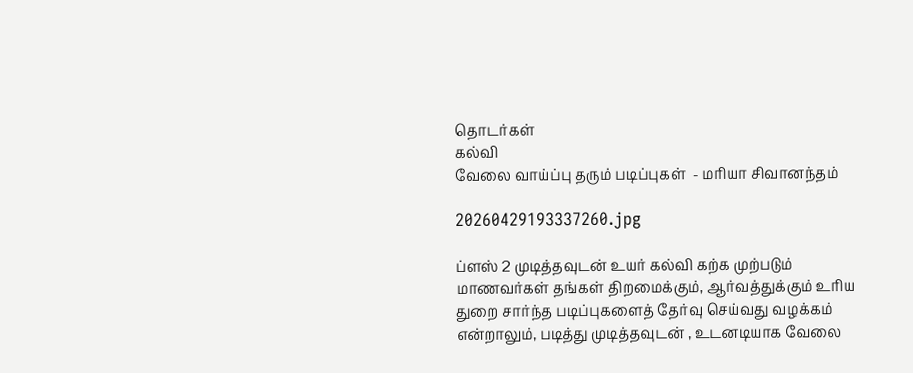தொடர்கள்
கல்வி
வேலை வாய்ப்பு தரும் படிப்புகள்  - மரியா சிவானந்தம்

20260429193337260.jpg

ப்ளஸ் 2 முடித்தவுடன் உயர் கல்வி கற்க முற்படும் மாணவர்கள் தங்கள் திறமைக்கும், ஆர்வத்துக்கும் உரிய துறை சார்ந்த படிப்புகளைத் தேர்வு செய்வது வழக்கம் என்றாலும், படித்து முடித்தவுடன் , உடனடியாக வேலை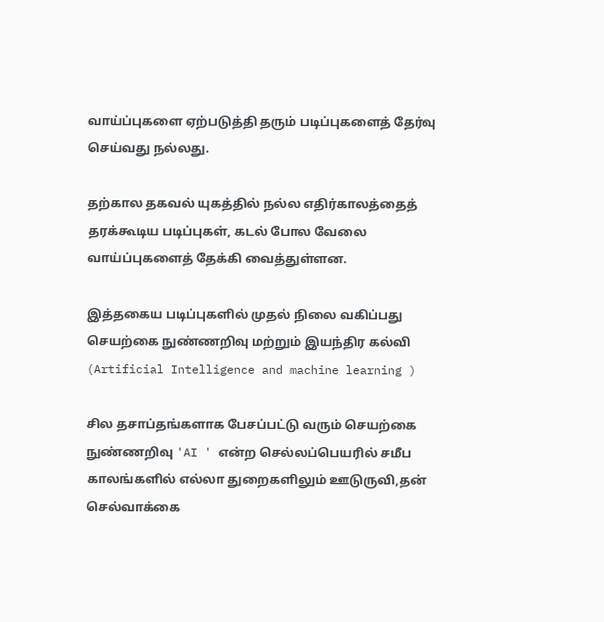வாய்ப்புகளை ஏற்படுத்தி தரும் படிப்புகளைத் தேர்வு செய்வது நல்லது.

தற்கால தகவல் யுகத்தில் நல்ல எதிர்காலத்தைத் தரக்கூடிய படிப்புகள், கடல் போல வேலை வாய்ப்புகளைத் தேக்கி வைத்துள்ளன.

இத்தகைய படிப்புகளில் முதல் நிலை வகிப்பது செயற்கை நுண்ணறிவு மற்றும் இயந்திர கல்வி (Artificial Intelligence and machine learning )

சில தசாப்தங்களாக பேசப்பட்டு வரும் செயற்கை நுண்ணறிவு 'AI ' என்ற செல்லப்பெயரில் சமீப காலங்களில் எல்லா துறைகளிலும் ஊடுருவி,தன் செல்வாக்கை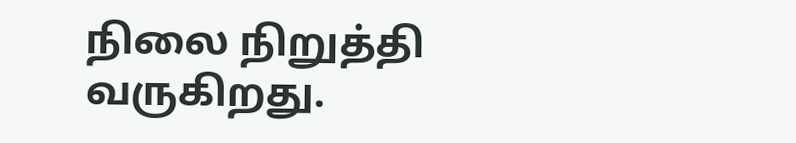நிலை நிறுத்தி வருகிறது.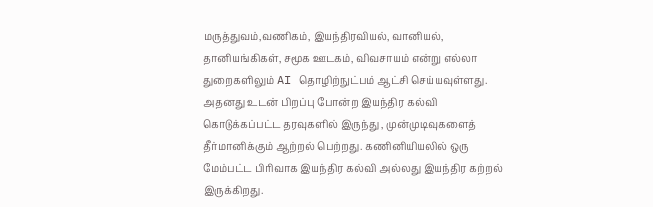மருத்துவம்,வணிகம், இயந்திரவியல், வானியல், தானியங்கிகள், சமூக ஊடகம், விவசாயம் என்று எல்லா துறைகளிலும் AI தொழிற்நுட்பம் ஆட்சி செய்யவுள்ளது. அதனது உடன் பிறப்பு போன்ற இயந்திர கல்வி கொடுக்கப்பட்ட தரவுகளில் இருந்து , முன்முடிவுகளைத் தீர்மானிக்கும் ஆற்றல் பெற்றது. கணினியியலில் ஒரு மேம்பட்ட பிரிவாக இயந்திர கல்வி அல்லது இயந்திர கற்றல் இருக்கிறது.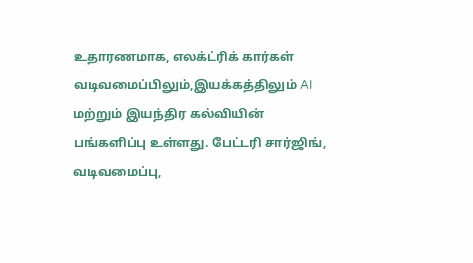உதாரணமாக, எலக்ட்ரிக் கார்கள் வடிவமைப்பிலும்,இயக்கத்திலும் AI மற்றும் இயந்திர கல்வியின் பங்களிப்பு உள்ளது. பேட்டரி சார்ஜிங், வடிவமைப்பு,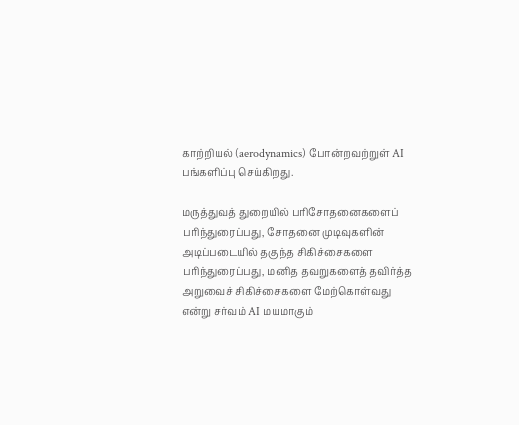காற்றியல் (aerodynamics) போன்றவற்றுள் AI பங்களிப்பு செய்கிறது.

மருத்துவத் துறையில் பரிசோதனைகளைப் பரிந்துரைப்பது, சோதனை முடிவுகளின் அடிப்படையில் தகுந்த சிகிச்சைகளை பரிந்துரைப்பது, மனித தவறுகளைத் தவிர்த்த அறுவைச் சிகிச்சைகளை மேற்கொள்வது என்று சர்வம் AI மயமாகும்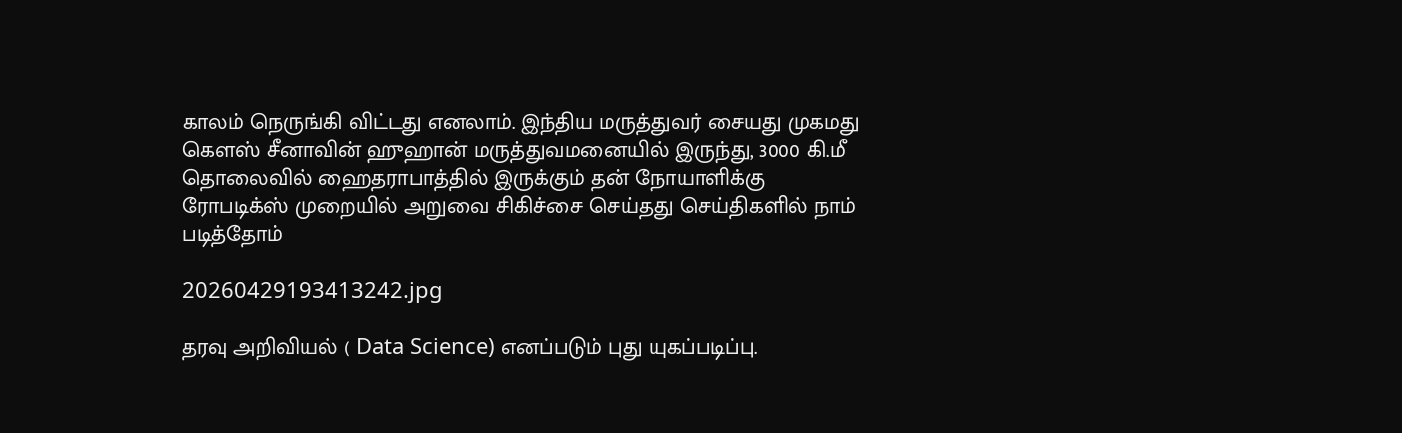காலம் நெருங்கி விட்டது எனலாம். இந்திய மருத்துவர் சையது முகமது கௌஸ் சீனாவின் ஹுஹான் மருத்துவமனையில் இருந்து, 3000 கி.மீ தொலைவில் ஹைதராபாத்தில் இருக்கும் தன் நோயாளிக்கு ரோபடிக்ஸ் முறையில் அறுவை சிகிச்சை செய்தது செய்திகளில் நாம் படித்தோம்

20260429193413242.jpg

தரவு அறிவியல் ( Data Science) எனப்படும் புது யுகப்படிப்பு.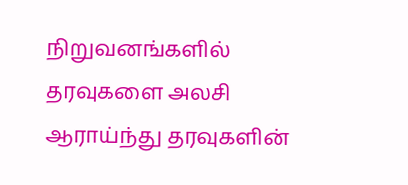நிறுவனங்களில் தரவுகளை அலசி ஆராய்ந்து தரவுகளின்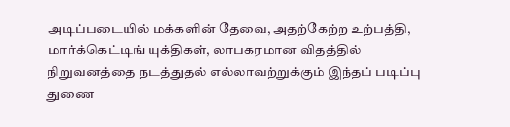அடிப்படையில் மக்களின் தேவை, அதற்கேற்ற உற்பத்தி, மார்க்கெட்டிங் யுக்திகள், லாபகரமான விதத்தில் நிறுவனத்தை நடத்துதல் எல்லாவற்றுக்கும் இந்தப் படிப்பு துணை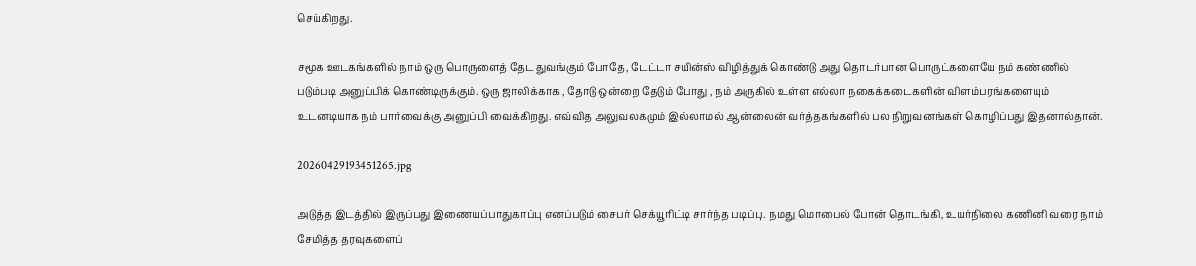செய்கிறது.

சமூக ஊடகங்களில் நாம் ஒரு பொருளைத் தேட துவங்கும் போதே, டேட்டா சயின்ஸ் விழித்துக் கொண்டு அது தொடர்பான பொருட்களையே நம் கண்ணில் படும்படி அனுப்பிக் கொண்டிருக்கும். ஒரு ஜாலிக்காக , தோடு ஒன்றை தேடும் போது , நம் அருகில் உள்ள எல்லா நகைக்கடைகளின் விளம்பரங்களையும் உடனடியாக நம் பார்வைக்கு அனுப்பி வைக்கிறது. எவ்வித அலுவலகமும் இல்லாமல் ஆன்லைன் வர்த்தகங்களில் பல நிறுவனங்கள் கொழிப்பது இதனால்தான்.

20260429193451265.jpg

அடுத்த இடத்தில் இருப்பது இணையப்பாதுகாப்பு எனப்படும் சைபர் செக்யூரிட்டி சார்ந்த படிப்பு. நமது மொபைல் போன் தொடங்கி, உயர்நிலை கணினி வரை நாம் சேமித்த தரவுகளைப்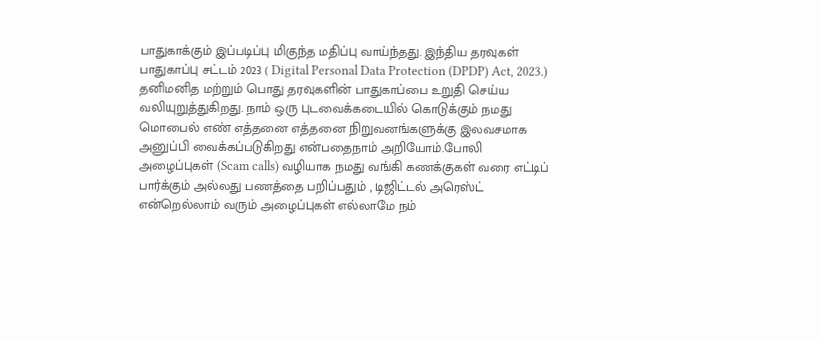பாதுகாக்கும் இப்படிப்பு மிகுந்த மதிப்பு வாய்ந்தது. இந்திய தரவுகள் பாதுகாப்பு சட்டம் 2023 ( Digital Personal Data Protection (DPDP) Act, 2023.) தனிமனித மற்றும் பொது தரவுகளின் பாதுகாப்பை உறுதி செய்ய வலியுறுத்துகிறது. நாம் ஒரு புடவைக்கடையில் கொடுக்கும் நமது மொபைல் எண் எத்தனை எத்தனை நிறுவனங்களுக்கு இலவசமாக அனுப்பி வைக்கப்படுகிறது என்பதைநாம் அறியோம்.போலி அழைப்புகள் (Scam calls) வழியாக நமது வங்கி கணக்குகள் வரை எட்டிப் பார்க்கும் அல்லது பணத்தை பறிப்பதும் , டிஜிட்டல் அரெஸ்ட் என்றெல்லாம் வரும் அழைப்புகள் எல்லாமே நம்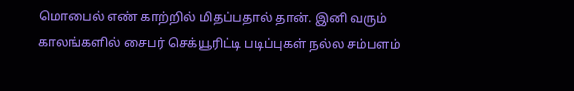மொபைல் எண் காற்றில் மிதப்பதால் தான். இனி வரும் காலங்களில் சைபர் செக்யூரிட்டி படிப்புகள் நல்ல சம்பளம்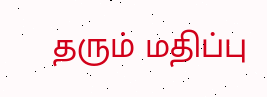தரும் மதிப்பு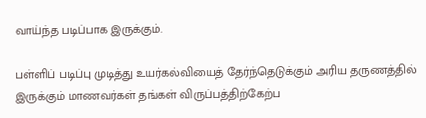வாய்ந்த படிப்பாக இருக்கும்.

பள்ளிப் படிப்பு முடித்து உயர்கல்வியைத் தேர்ந்தெடுக்கும் அரிய தருணத்தில் இருக்கும் மாணவர்கள் தங்கள் விருப்பத்திற்கேற்ப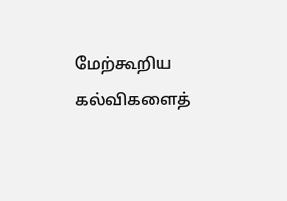மேற்கூறிய கல்விகளைத்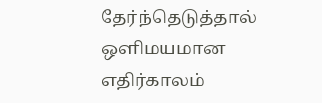தேர்ந்தெடுத்தால் ஒளிமயமான எதிர்காலம்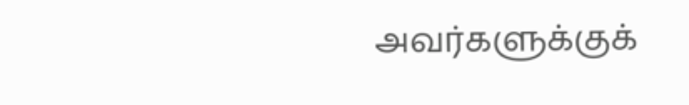அவர்களுக்குக்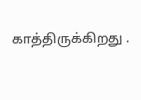காத்திருக்கிறது .